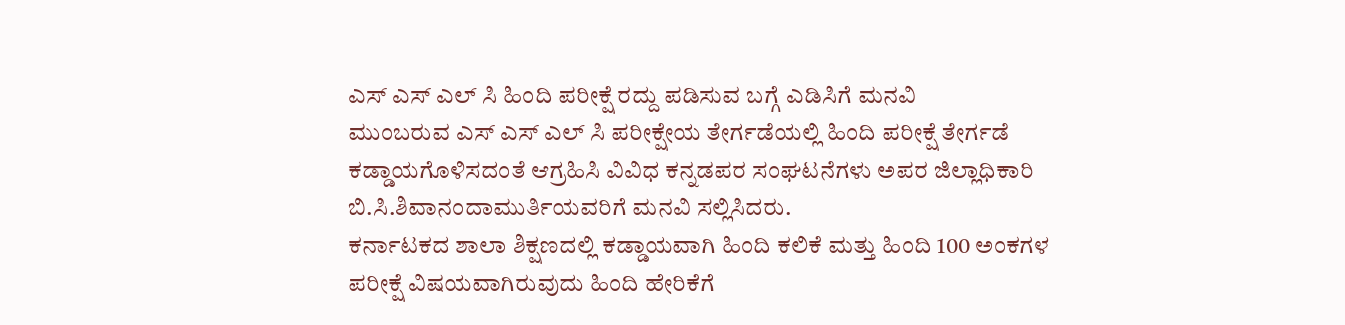ಎಸ್ ಎಸ್ ಎಲ್ ಸಿ ಹಿಂದಿ ಪರೀಕ್ಷೆ ರದ್ದು ಪಡಿಸುವ ಬಗ್ಗೆ ಎಡಿಸಿಗೆ ಮನವಿ
ಮುಂಬರುವ ಎಸ್ ಎಸ್ ಎಲ್ ಸಿ ಪರೀಕ್ಷೇಯ ತೇರ್ಗಡೆಯಲ್ಲಿ ಹಿಂದಿ ಪರೀಕ್ಷೆ ತೇರ್ಗಡೆ ಕಡ್ಡಾಯಗೊಳಿಸದಂತೆ ಆಗ್ರಹಿಸಿ ವಿವಿಧ ಕನ್ನಡಪರ ಸಂಘಟನೆಗಳು ಅಪರ ಜಿಲ್ಲಾಧಿಕಾರಿ ಬಿ.ಸಿ.ಶಿವಾನಂದಾಮುರ್ತಿಯವರಿಗೆ ಮನವಿ ಸಲ್ಲಿಸಿದರು.
ಕರ್ನಾಟಕದ ಶಾಲಾ ಶಿಕ್ಷಣದಲ್ಲಿ ಕಡ್ಡಾಯವಾಗಿ ಹಿಂದಿ ಕಲಿಕೆ ಮತ್ತು ಹಿಂದಿ 100 ಅಂಕಗಳ ಪರೀಕ್ಷೆ ವಿಷಯವಾಗಿರುವುದು ಹಿಂದಿ ಹೇರಿಕೆಗೆ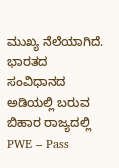ಮುಖ್ಯ ನೆಲೆಯಾಗಿದೆ. ಭಾರತದ ಸಂವಿಧಾನದ ಅಡಿಯಲ್ಲಿ ಬರುವ ಬಿಹಾರ ರಾಜ್ಯದಲ್ಲಿ PWE – Pass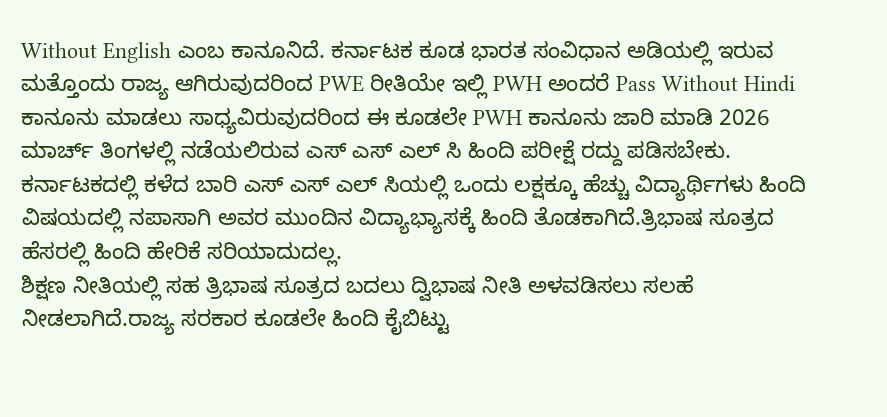Without English ಎಂಬ ಕಾನೂನಿದೆ. ಕರ್ನಾಟಕ ಕೂಡ ಭಾರತ ಸಂವಿಧಾನ ಅಡಿಯಲ್ಲಿ ಇರುವ ಮತ್ತೊಂದು ರಾಜ್ಯ ಆಗಿರುವುದರಿಂದ PWE ರೀತಿಯೇ ಇಲ್ಲಿ PWH ಅಂದರೆ Pass Without Hindi ಕಾನೂನು ಮಾಡಲು ಸಾಧ್ಯವಿರುವುದರಿಂದ ಈ ಕೂಡಲೇ PWH ಕಾನೂನು ಜಾರಿ ಮಾಡಿ 2026 ಮಾರ್ಚ್ ತಿಂಗಳಲ್ಲಿ ನಡೆಯಲಿರುವ ಎಸ್ ಎಸ್ ಎಲ್ ಸಿ ಹಿಂದಿ ಪರೀಕ್ಷೆ ರದ್ದು ಪಡಿಸಬೇಕು.
ಕರ್ನಾಟಕದಲ್ಲಿ ಕಳೆದ ಬಾರಿ ಎಸ್ ಎಸ್ ಎಲ್ ಸಿಯಲ್ಲಿ ಒಂದು ಲಕ್ಷಕ್ಕೂ ಹೆಚ್ಚು ವಿದ್ಯಾರ್ಥಿಗಳು ಹಿಂದಿ ವಿಷಯದಲ್ಲಿ ನಪಾಸಾಗಿ ಅವರ ಮುಂದಿನ ವಿದ್ಯಾಭ್ಯಾಸಕ್ಕೆ ಹಿಂದಿ ತೊಡಕಾಗಿದೆ.ತ್ರಿಭಾಷ ಸೂತ್ರದ ಹೆಸರಲ್ಲಿ ಹಿಂದಿ ಹೇರಿಕೆ ಸರಿಯಾದುದಲ್ಲ.
ಶಿಕ್ಷಣ ನೀತಿಯಲ್ಲಿ ಸಹ ತ್ರಿಭಾಷ ಸೂತ್ರದ ಬದಲು ದ್ವಿಭಾಷ ನೀತಿ ಅಳವಡಿಸಲು ಸಲಹೆ ನೀಡಲಾಗಿದೆ.ರಾಜ್ಯ ಸರಕಾರ ಕೂಡಲೇ ಹಿಂದಿ ಕೈಬಿಟ್ಟು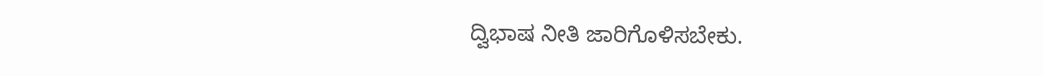ದ್ವಿಭಾಷ ನೀತಿ ಜಾರಿಗೊಳಿಸಬೇಕು.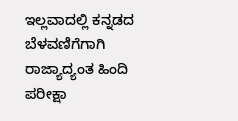ಇಲ್ಲವಾದಲ್ಲಿ ಕನ್ನಡದ ಬೆಳವಣಿಗೆಗಾಗಿ ರಾಜ್ಯಾದ್ಯಂತ ಹಿಂದಿ ಪರೀಕ್ಷಾ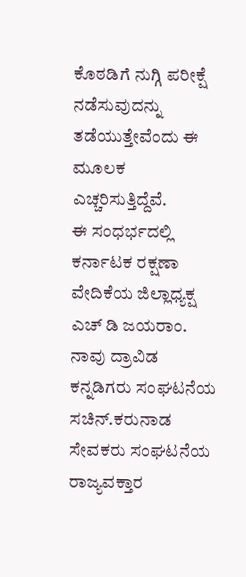ಕೊಠಡಿಗೆ ನುಗ್ಗಿ ಪರೀಕ್ಷೆ ನಡೆಸುವುದನ್ನು ತಡೆಯುತ್ತೇವೆಂದು ಈ ಮೂಲಕ ಎಚ್ಚರಿಸುತ್ತಿದ್ದೆವೆ.
ಈ ಸಂಧರ್ಭದಲ್ಲಿ ಕರ್ನಾಟಕ ರಕ್ಷಣಾ ವೇದಿಕೆಯ ಜಿಲ್ಲಾಧ್ಯಕ್ಷ ಎಚ್ ಡಿ ಜಯರಾಂ. ನಾವು ದ್ರಾವಿಡ ಕನ್ನಡಿಗರು ಸಂಘಟನೆಯ ಸಚಿನ್.ಕರುನಾಡ ಸೇವಕರು ಸಂಘಟನೆಯ ರಾಜ್ಯವಕ್ತಾರ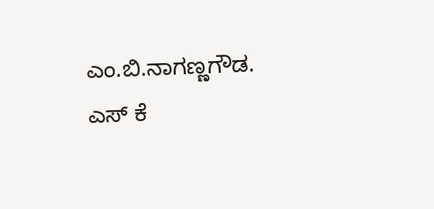ಎಂ.ಬಿ.ನಾಗಣ್ಣಗೌಡ. ಎಸ್ ಕೆ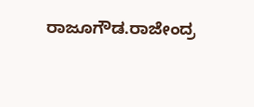ರಾಜೂಗೌಡ.ರಾಜೇಂದ್ರ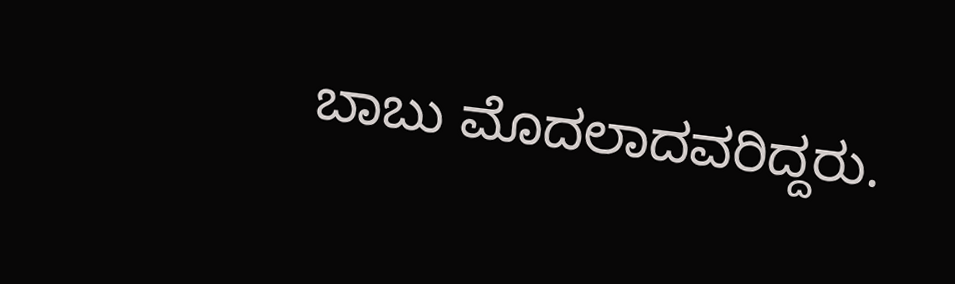ಬಾಬು ಮೊದಲಾದವರಿದ್ದರು.